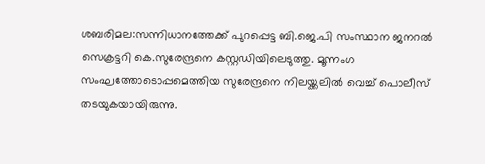ശബരിമല:സന്നിധാനത്തേക്ക് പുറപ്പെട്ട ബി.ജെ.പി സംസ്ഥാന ജനറല്‍ സെക്രട്ടറി കെ.സുരേന്ദ്രനെ കസ്റ്റഡിയിലെടുത്തു. മൂന്നംഗ സംഘത്തോടൊപ്പമെത്തിയ സുരേന്ദ്രനെ നിലയ്ക്കലില്‍ വെച്ച് പൊലീസ് തടയുകയായിരുന്നു.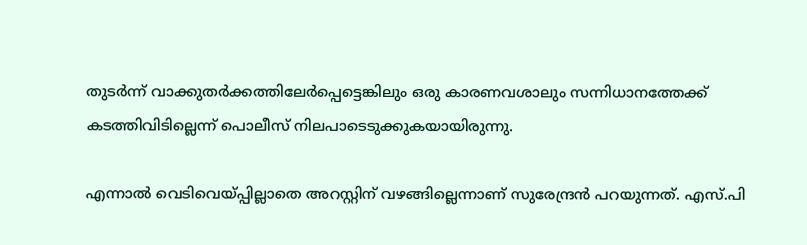തുടര്‍ന്ന് വാക്കുതര്‍ക്കത്തിലേര്‍പ്പെട്ടെങ്കിലും ഒരു കാരണവശാലും സന്നിധാനത്തേക്ക് കടത്തിവിടില്ലെന്ന് പൊലീസ് നിലപാടെടുക്കുകയായിരുന്നു.

എന്നാല്‍ വെടിവെയ്പ്പില്ലാതെ അറസ്റ്റിന് വഴങ്ങില്ലെന്നാണ് സുരേന്ദ്രന്‍ പറയുന്നത്. എസ്.പി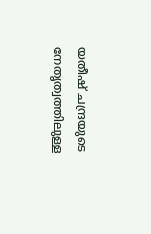യതീഷ് ചന്ദ്രയുടെ നേതൃത്വത്തിലുള്ള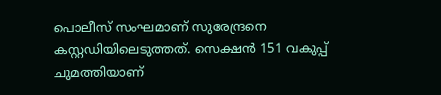പൊലീസ് സംഘമാണ് സുരേന്ദ്രനെ കസ്റ്റഡിയിലെടുത്തത്. സെക്ഷന്‍ 151 വകുപ്പ് ചുമത്തിയാണ്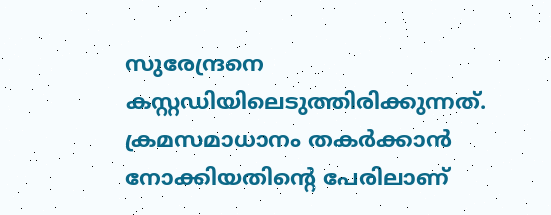സുരേന്ദ്രനെ കസ്റ്റഡിയിലെടുത്തിരിക്കുന്നത്. ക്രമസമാധാനം തകര്‍ക്കാന്‍ നോക്കിയതിന്റെ പേരിലാണ്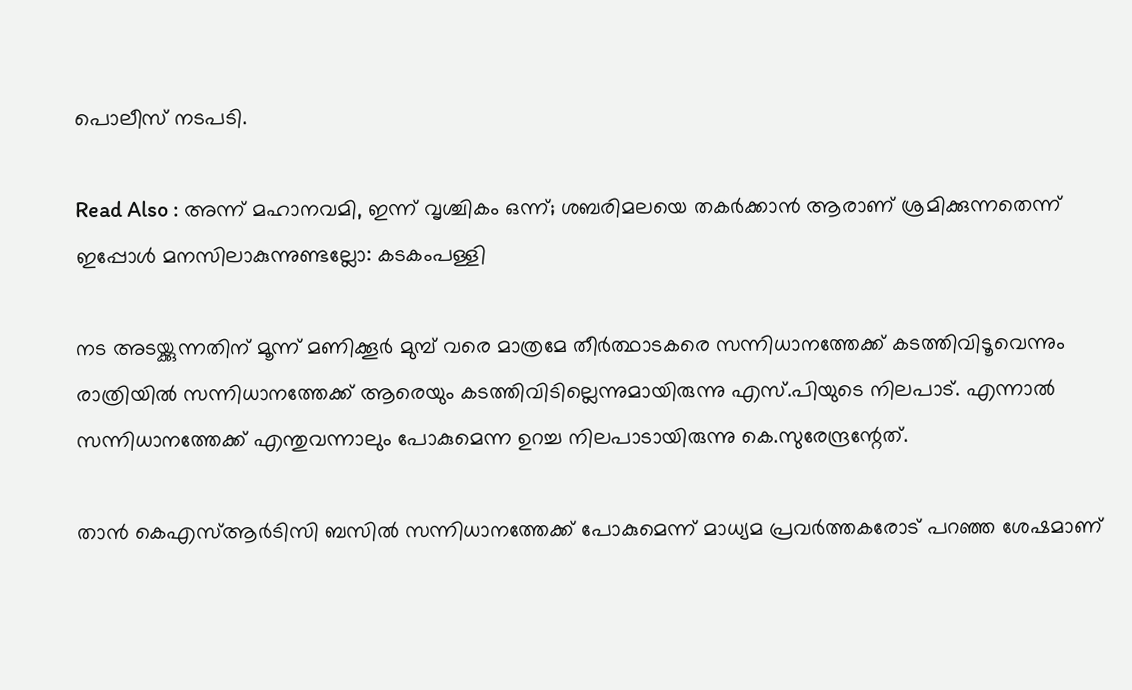പൊലീസ് നടപടി.

Read Also : അന്ന് മഹാനവമി, ഇന്ന് വൃശ്ചികം ഒന്ന്; ശബരിമലയെ തകര്‍ക്കാന്‍ ആരാണ് ശ്രമിക്കുന്നതെന്ന് ഇപ്പോള്‍ മനസിലാകുന്നുണ്ടല്ലോ: കടകംപള്ളി

നട അടയ്ക്കുന്നതിന് മൂന്ന് മണിക്കൂര്‍ മുമ്പ് വരെ മാത്രമേ തീര്‍ത്ഥാടകരെ സന്നിധാനത്തേക്ക് കടത്തിവിടൂവെന്നും രാത്രിയില്‍ സന്നിധാനത്തേക്ക് ആരെയും കടത്തിവിടില്ലെന്നുമായിരുന്നു എസ്.പിയുടെ നിലപാട്. എന്നാല്‍ സന്നിധാനത്തേക്ക് എന്തുവന്നാലും പോകുമെന്ന ഉറച്ച നിലപാടായിരുന്നു കെ.സുരേന്ദ്രന്റേത്.

താന്‍ കെഎസ്ആര്‍ടിസി ബസില്‍ സന്നിധാനത്തേക്ക് പോകുമെന്ന് മാധ്യമ പ്രവര്‍ത്തകരോട് പറഞ്ഞ ശേഷമാണ്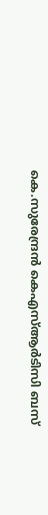കെ.സുരേന്ദ്രന്‍ കെഎസ്ആര്‍ടിസി ബസ്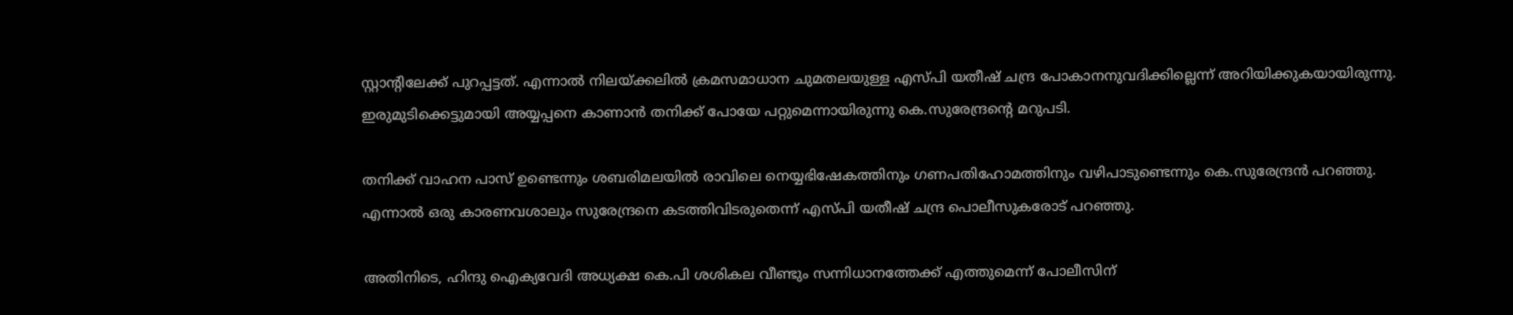സ്റ്റാന്റിലേക്ക് പുറപ്പട്ടത്. എന്നാല്‍ നിലയ്ക്കലില്‍ ക്രമസമാധാന ചുമതലയുള്ള എസ്പി യതീഷ് ചന്ദ്ര പോകാനനുവദിക്കില്ലെന്ന് അറിയിക്കുകയായിരുന്നു. ഇരുമുടിക്കെട്ടുമായി അയ്യപ്പനെ കാണാന്‍ തനിക്ക് പോയേ പറ്റുമെന്നായിരുന്നു കെ.സുരേന്ദ്രന്‍റെ മറുപടി.

തനിക്ക് വാഹന പാസ് ഉണ്ടെന്നും ശബരിമലയില്‍ രാവിലെ നെയ്യഭിഷേകത്തിനും ഗണപതിഹോമത്തിനും വഴിപാടുണ്ടെന്നും കെ.സുരേന്ദ്രന്‍ പറഞ്ഞു. എന്നാല്‍ ഒരു കാരണവശാലും സുരേന്ദ്രനെ കടത്തിവിടരുതെന്ന് എസ്പി യതീഷ് ചന്ദ്ര പൊലീസുകരോട് പറഞ്ഞു.

അതിനിടെ, ഹിന്ദു ഐക്യവേദി അധ്യക്ഷ കെ.പി ശശികല വീണ്ടും സന്നിധാനത്തേക്ക് എത്തുമെന്ന് പോലീസിന്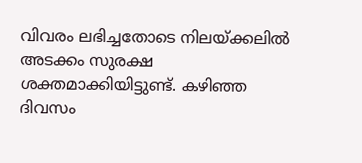വിവരം ലഭിച്ചതോടെ നിലയ്ക്കലില്‍ അടക്കം സുരക്ഷ ശക്തമാക്കിയിട്ടുണ്ട്. കഴിഞ്ഞ ദിവസം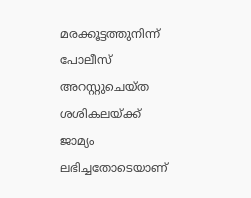മരക്കൂട്ടത്തുനിന്ന് പോലീസ് അറസ്റ്റുചെയ്ത ശശികലയ്ക്ക് ജാമ്യം ലഭിച്ചതോടെയാണ്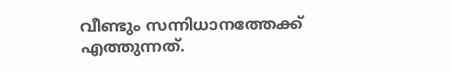വീണ്ടും സന്നിധാനത്തേക്ക് എത്തുന്നത്.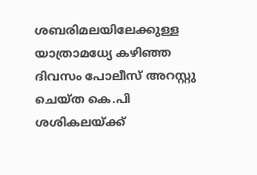ശബരിമലയിലേക്കുള്ള യാത്രാമധ്യേ കഴിഞ്ഞ ദിവസം പോലീസ് അറസ്റ്റു ചെയ്ത കെ.പി ശശികലയ്ക്ക്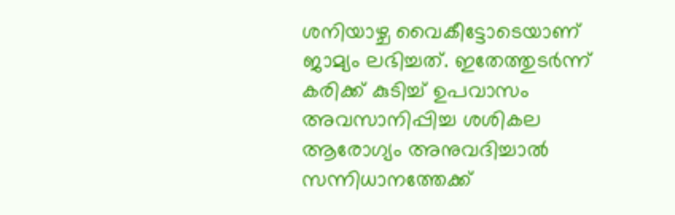ശനിയാഴ്ച വൈകീട്ടോടെയാണ് ജാമ്യം ലഭിച്ചത്. ഇതേത്തുടര്‍ന്ന് കരിക്ക് കുടിച്ച് ഉപവാസം അവസാനിപ്പിച്ച ശശികല ആരോഗ്യം അനുവദിച്ചാല്‍ സന്നിധാനത്തേക്ക്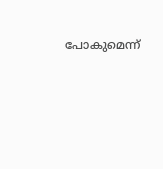പോകുമെന്ന്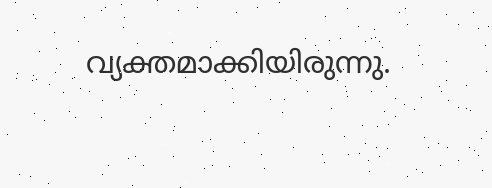വ്യക്തമാക്കിയിരുന്നു.